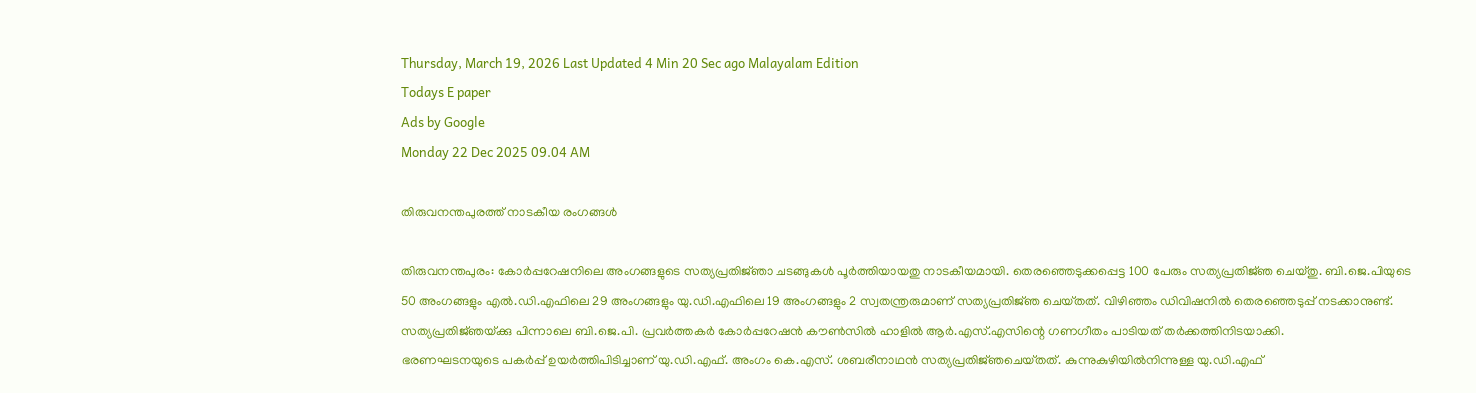Thursday, March 19, 2026 Last Updated 4 Min 20 Sec ago Malayalam Edition
Todays E paper
Ads by Google
Monday 22 Dec 2025 09.04 AM

തിരുവനന്തപുരത്ത്‌ നാടകീയ രംഗങ്ങള്‍

തിരുവനന്തപുരം: കോര്‍പ്പറേഷനിലെ അംഗങ്ങളുടെ സത്യപ്രതിജ്‌ഞാ ചടങ്ങുകള്‍ പൂര്‍ത്തിയായതു നാടകീയമായി. തെരഞ്ഞെടുക്കപ്പെട്ട 100 പേരും സത്യപ്രതിജ്‌ഞ ചെയ്‌തു. ബി.ജെ.പിയുടെ 50 അംഗങ്ങളും എല്‍.ഡി.എഫിലെ 29 അംഗങ്ങളും യു.ഡി.എഫിലെ 19 അംഗങ്ങളും 2 സ്വതന്ത്രരുമാണ്‌ സത്യപ്രതിജ്‌ഞ ചെയ്‌തത്‌. വിഴിഞ്ഞം ഡിവിഷനില്‍ തെരഞ്ഞെടുപ്പ്‌ നടക്കാനുണ്ട്‌. സത്യപ്രതിജ്‌ഞയ്‌ക്കു പിന്നാലെ ബി.ജെ.പി. പ്രവര്‍ത്തകര്‍ കോര്‍പ്പറേഷന്‍ കൗണ്‍സില്‍ ഹാളില്‍ ആര്‍.എസ്‌.എസിന്റെ ഗണഗീതം പാടിയത്‌ തര്‍ക്കത്തിനിടയാക്കി.
ഭരണഘടനയുടെ പകര്‍പ്പ്‌ ഉയര്‍ത്തിപിടിച്ചാണ്‌ യു.ഡി.എഫ്‌. അംഗം കെ.എസ്‌. ശബരീനാഥന്‍ സത്യപ്രതിജ്‌ഞചെയ്‌തത്‌. കുന്നുകുഴിയില്‍നിന്നുള്ള യു.ഡി.എഫ്‌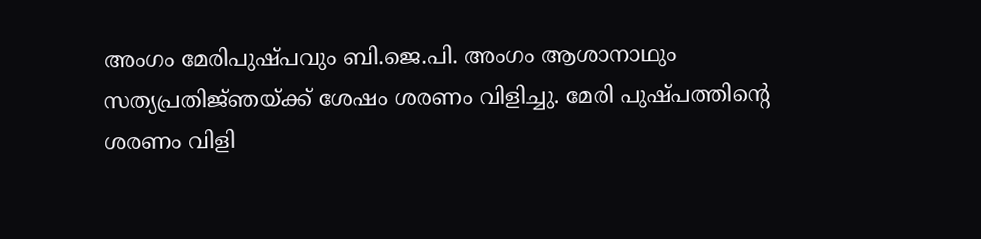അംഗം മേരിപുഷ്‌പവും ബി.ജെ.പി. അംഗം ആശാനാഥും സത്യപ്രതിജ്‌ഞയ്‌ക്ക്‌ ശേഷം ശരണം വിളിച്ചു. മേരി പുഷ്‌പത്തിന്റെ ശരണം വിളി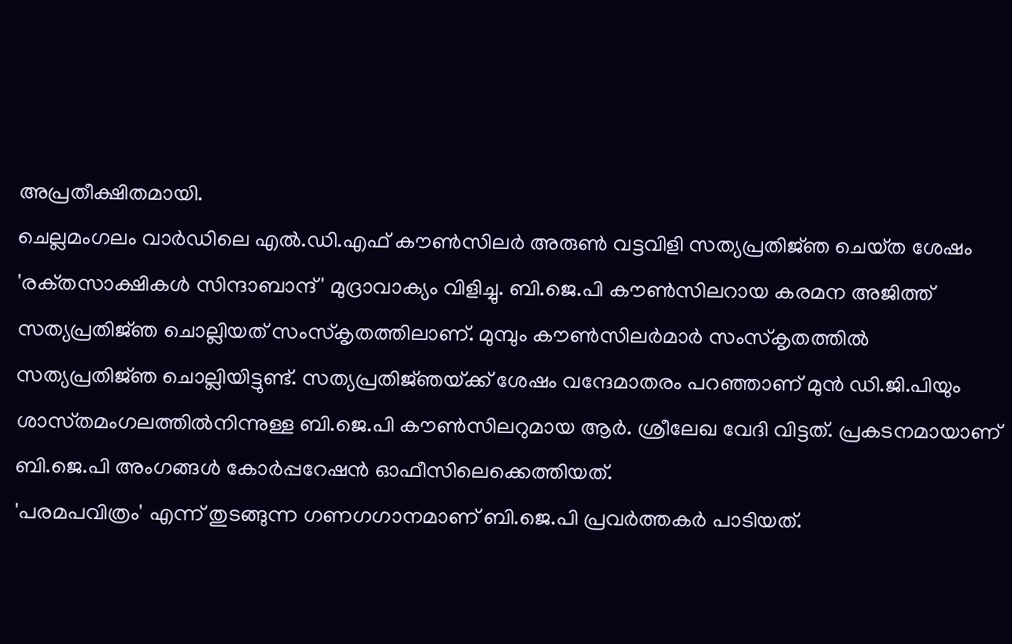അപ്രതീക്ഷിതമായി.
ചെല്ലമംഗലം വാര്‍ഡിലെ എല്‍.ഡി.എഫ്‌ കൗണ്‍സിലര്‍ അരുണ്‍ വട്ടവിളി സത്യപ്രതിജ്‌ഞ ചെയ്‌ത ശേഷം 'രക്‌തസാക്ഷികള്‍ സിന്ദാബാന്ദ്‌' മുദ്രാവാക്യം വിളിച്ചു. ബി.ജെ.പി കൗണ്‍സിലറായ കരമന അജിത്ത്‌ സത്യപ്രതിജ്‌ഞ ചൊല്ലിയത്‌ സംസ്‌കൃതത്തിലാണ്‌. മുമ്പും കൗണ്‍സിലര്‍മാര്‍ സംസ്‌കൃതത്തില്‍ സത്യപ്രതിജ്‌ഞ ചൊല്ലിയിട്ടുണ്ട്‌. സത്യപ്രതിജ്‌ഞയ്‌ക്ക്‌ ശേഷം വന്ദേമാതരം പറഞ്ഞാണ്‌ മുന്‍ ഡി.ജി.പിയും ശാസ്‌തമംഗലത്തില്‍നിന്നുള്ള ബി.ജെ.പി കൗണ്‍സിലറുമായ ആര്‍. ശ്രീലേഖ വേദി വിട്ടത്‌. പ്രകടനമായാണ്‌ ബി.ജെ.പി അംഗങ്ങള്‍ കോര്‍പ്പറേഷന്‍ ഓഫീസിലെക്കെത്തിയത്‌.
'പരമപവിത്രം' എന്ന്‌ തുടങ്ങുന്ന ഗണഗഗാനമാണ്‌ ബി.ജെ.പി പ്രവര്‍ത്തകര്‍ പാടിയത്‌.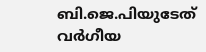ബി.ജെ.പിയുടേത്‌ വര്‍ഗീയ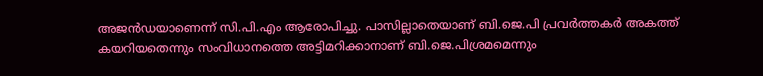അജന്‍ഡയാണെന്ന്‌ സി.പി.എം ആരോപിച്ചു. പാസില്ലാതെയാണ്‌ ബി.ജെ.പി പ്രവര്‍ത്തകര്‍ അകത്ത്‌ കയറിയതെന്നും സംവിധാനത്തെ അട്ടിമറിക്കാനാണ്‌ ബി.ജെ.പിശ്രമമെന്നും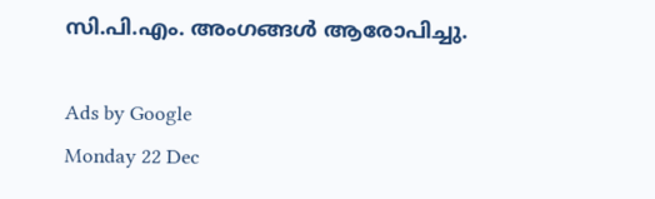സി.പി.എം. അംഗങ്ങള്‍ ആരോപിച്ചു.

Ads by Google
Monday 22 Dec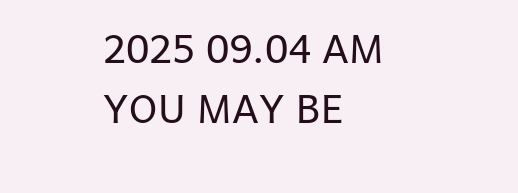2025 09.04 AM
YOU MAY BE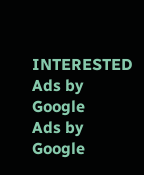INTERESTED
Ads by Google
Ads by Google